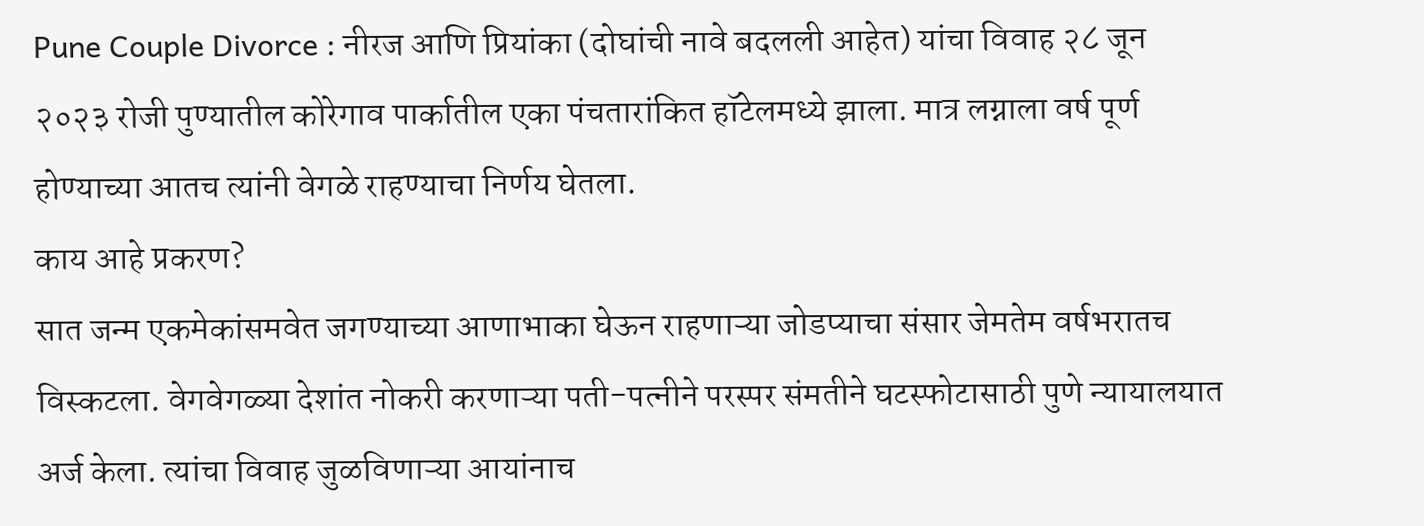Pune Couple Divorce : नीरज आणि प्रियांका (दोघांची नावे बदलली आहेत) यांचा विवाह २८ जून २०२३ रोजी पुण्यातील कोरेगाव पार्कातील एका पंचतारांकित हॉटेलमध्ये झाला. मात्र लग्नाला वर्ष पूर्ण होण्याच्या आतच त्यांनी वेगळे राहण्याचा निर्णय घेतला.
काय आहे प्रकरण?
सात जन्म एकमेकांसमवेत जगण्याच्या आणाभाका घेऊन राहणाऱ्या जोडप्याचा संसार जेमतेम वर्षभरातच विस्कटला. वेगवेगळ्या देशांत नोकरी करणाऱ्या पती-पत्नीने परस्पर संमतीने घटस्फोटासाठी पुणे न्यायालयात अर्ज केला. त्यांचा विवाह जुळविणाऱ्या आयांनाच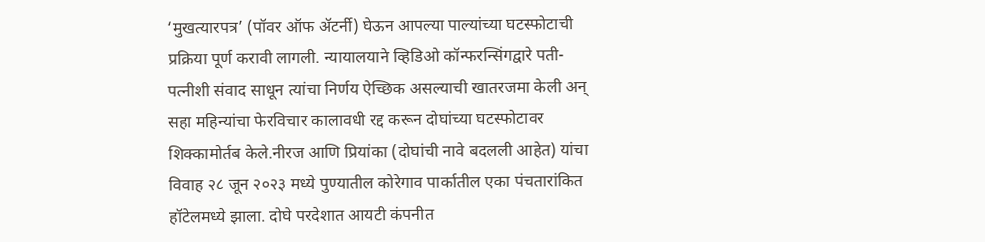‘मुखत्यारपत्र’ (पॉवर ऑफ ॲटर्नी) घेऊन आपल्या पाल्यांच्या घटस्फोटाची प्रक्रिया पूर्ण करावी लागली. न्यायालयाने व्हिडिओ कॉन्फरन्सिंगद्वारे पती-पत्नीशी संवाद साधून त्यांचा निर्णय ऐच्छिक असल्याची खातरजमा केली अन् सहा महिन्यांचा फेरविचार कालावधी रद्द करून दोघांच्या घटस्फोटावर शिक्कामोर्तब केले.नीरज आणि प्रियांका (दोघांची नावे बदलली आहेत) यांचा विवाह २८ जून २०२३ मध्ये पुण्यातील कोरेगाव पार्कातील एका पंचतारांकित हॉटेलमध्ये झाला. दोघे परदेशात आयटी कंपनीत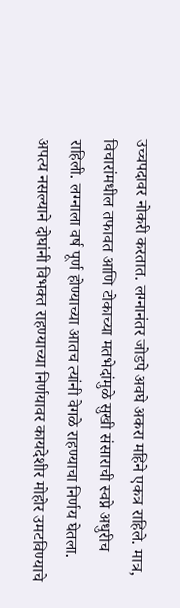उच्चपदावर नोकरी करतात. लग्नानंतर जोडपे अवघे अकरा महिने एकत्र राहिले. मात्र, विचारांमधील तफावत आणि टोकाच्या मतभेदांमुळे सुखी संसाराची स्वप्ने अधुरीच राहिली. लग्नाला वर्ष पूर्ण होण्याच्या आतच त्यांनी वेगळे राहण्याचा निर्णय घेतला. अपत्य नसल्याने दोघांनी विभक्त राहण्याच्या निर्णयावर कायदेशीर मोहोर उमटविण्याचे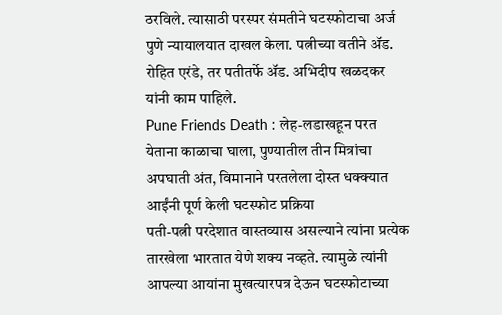ठरविले. त्यासाठी परस्पर संमतीने घटस्फोटाचा अर्ज पुणे न्यायालयात दाखल केला. पत्नीच्या वतीने ॲड. रोहित एरंडे, तर पतीतर्फे ॲड. अभिदीप खळदकर यांनी काम पाहिले.
Pune Friends Death : लेह-लडाखहून परत येताना काळाचा घाला, पुण्यातील तीन मित्रांचा अपघाती अंत, विमानाने परतलेला दोस्त धक्क्यात
आईंनी पूर्ण केली घटस्फोट प्रक्रिया
पती-पत्नी परदेशात वास्तव्यास असल्याने त्यांना प्रत्येक तारखेला भारतात येणे शक्य नव्हते. त्यामुळे त्यांनी आपल्या आयांना मुखत्यारपत्र देऊन घटस्फोटाच्या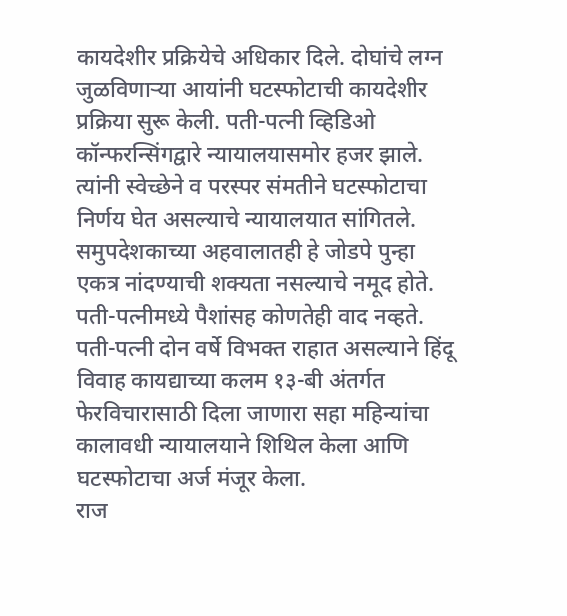कायदेशीर प्रक्रियेचे अधिकार दिले. दोघांचे लग्न जुळविणाऱ्या आयांनी घटस्फोटाची कायदेशीर प्रक्रिया सुरू केली. पती-पत्नी व्हिडिओ कॉन्फरन्सिंगद्वारे न्यायालयासमोर हजर झाले. त्यांनी स्वेच्छेने व परस्पर संमतीने घटस्फोटाचा निर्णय घेत असल्याचे न्यायालयात सांगितले. समुपदेशकाच्या अहवालातही हे जोडपे पुन्हा एकत्र नांदण्याची शक्यता नसल्याचे नमूद होते. पती-पत्नीमध्ये पैशांसह कोणतेही वाद नव्हते. पती-पत्नी दोन वर्षे विभक्त राहात असल्याने हिंदू विवाह कायद्याच्या कलम १३-बी अंतर्गत फेरविचारासाठी दिला जाणारा सहा महिन्यांचा कालावधी न्यायालयाने शिथिल केला आणि घटस्फोटाचा अर्ज मंजूर केला.
राज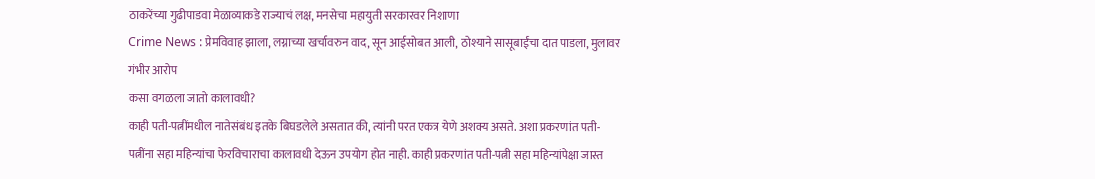ठाकरेंच्या गुढीपाडवा मेळाव्याकडे राज्याचं लक्ष, मनसेचा महायुती सरकारवर निशाणा
Crime News : प्रेमविवाह झाला, लग्नाच्या खर्चावरुन वाद, सून आईसोबत आली, ठोश्याने सासूबाईंचा दात पाडला, मुलावर गंभीर आरोप
कसा वगळला जातो कालावधी?
काही पती-पत्नींमधील नातेसंबंध इतके बिघडलेले असतात की, त्यांनी परत एकत्र येणे अशक्य असते. अशा प्रकरणांत पती-पत्नींना सहा महिन्यांचा फेरविचाराचा कालावधी देऊन उपयोग होत नाही. काही प्रकरणांत पती-पत्नी सहा महिन्यांपेक्षा जास्त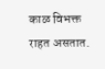काळ विभक्त राहत असतात.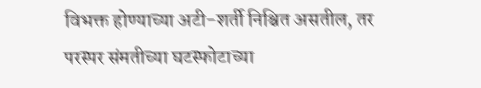विभक्त होण्याच्या अटी-शर्ती निश्चित असतील, तर परस्पर संमतीच्या घटस्फोटाच्या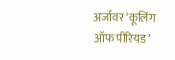अर्जावर ‘कूलिंग ऑफ पीरियड’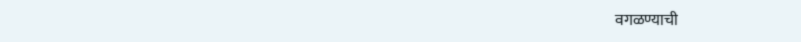वगळण्याची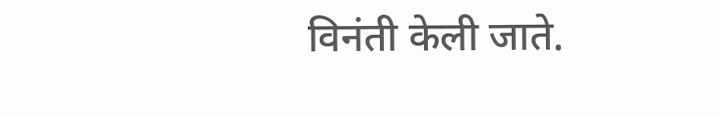विनंती केली जाते.